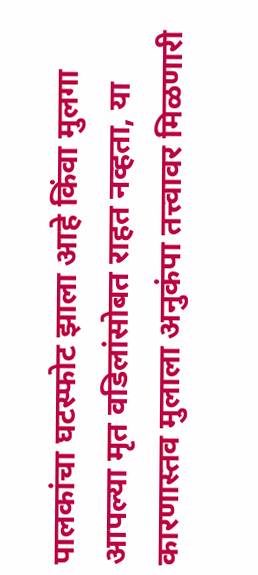पालकांचा घटस्फोट झाला आहे किंवा मुलगा आपल्या मृत वडिलांसोबत राहत नव्हता, या कारणास्तव मुलाला अनुकंपा तत्त्वावर मिळणारी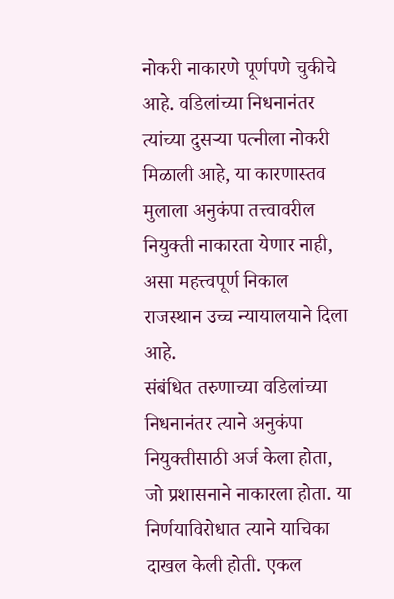नोकरी नाकारणे पूर्णपणे चुकीचे आहे. वडिलांच्या निधनानंतर त्यांच्या दुसऱ्या पत्नीला नोकरी मिळाली आहे, या कारणास्तव मुलाला अनुकंपा तत्त्वावरील नियुक्ती नाकारता येणार नाही, असा महत्त्वपूर्ण निकाल राजस्थान उच्च न्यायालयाने दिला आहे.
संबंधित तरुणाच्या वडिलांच्या निधनानंतर त्याने अनुकंपा नियुक्तीसाठी अर्ज केला होता, जो प्रशासनाने नाकारला होता. या निर्णयाविरोधात त्याने याचिका दाखल केली होती. एकल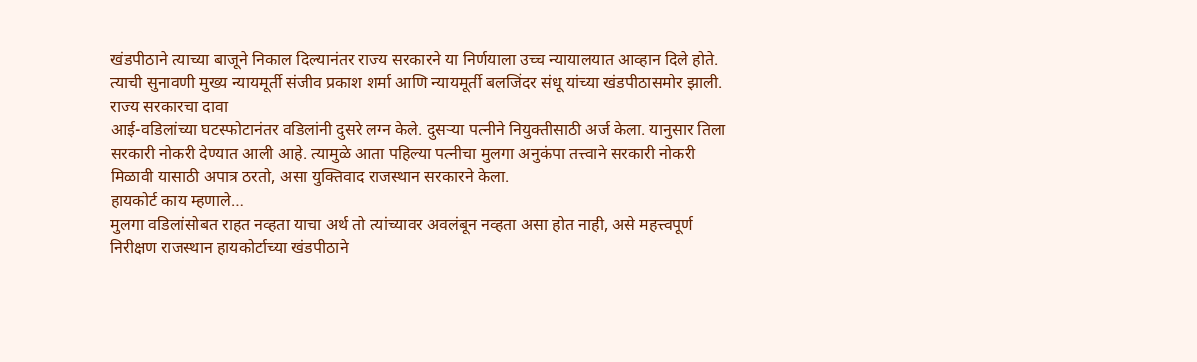खंडपीठाने त्याच्या बाजूने निकाल दिल्यानंतर राज्य सरकारने या निर्णयाला उच्च न्यायालयात आव्हान दिले होते. त्याची सुनावणी मुख्य न्यायमूर्ती संजीव प्रकाश शर्मा आणि न्यायमूर्ती बलजिंदर संधू यांच्या खंडपीठासमोर झाली.
राज्य सरकारचा दावा
आई-वडिलांच्या घटस्फोटानंतर वडिलांनी दुसरे लग्न केले. दुसऱ्या पत्नीने नियुक्तीसाठी अर्ज केला. यानुसार तिला सरकारी नोकरी देण्यात आली आहे. त्यामुळे आता पहिल्या पत्नीचा मुलगा अनुकंपा तत्त्वाने सरकारी नोकरी मिळावी यासाठी अपात्र ठरतो, असा युक्तिवाद राजस्थान सरकारने केला.
हायकोर्ट काय म्हणाले…
मुलगा वडिलांसोबत राहत नव्हता याचा अर्थ तो त्यांच्यावर अवलंबून नव्हता असा होत नाही, असे महत्त्वपूर्ण निरीक्षण राजस्थान हायकोर्टाच्या खंडपीठाने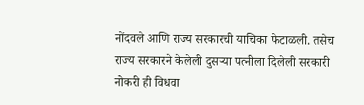नोंदवले आणि राज्य सरकारची याचिका फेटाळली. तसेच राज्य सरकारने केलेली दुसऱ्या पत्नीला दिलेली सरकारी नोकरी ही विधवा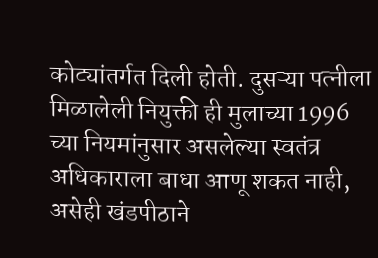कोट्यांतर्गत दिली होती. दुसऱ्या पत्नीला मिळालेली नियुक्ती ही मुलाच्या 1996 च्या नियमांनुसार असलेल्या स्वतंत्र अधिकाराला बाधा आणू शकत नाही, असेही खंडपीठाने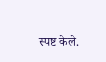स्पष्ट केले.